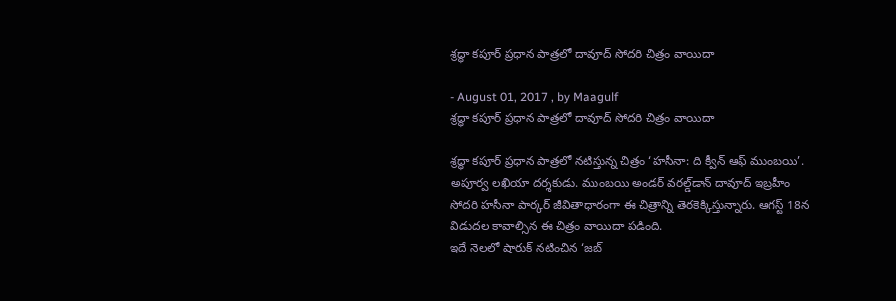శ్రద్ధా కపూర్‌ ప్రధాన పాత్రలో దావూద్‌ సోదరి చిత్రం వాయిదా

- August 01, 2017 , by Maagulf
శ్రద్ధా కపూర్‌ ప్రధాన పాత్రలో దావూద్‌ సోదరి చిత్రం వాయిదా

శ్రద్ధా కపూర్‌ ప్రధాన పాత్రలో నటిస్తున్న చిత్రం ‘హసీనా: ది క్వీన్‌ ఆఫ్‌ ముంబయి’. అపూర్వ లఖియా దర్శకుడు. ముంబయి అండర్‌ వరల్డ్‌డాన్‌ దావూద్‌ ఇబ్రహీం సోదరి హసీనా పార్కర్‌ జీవితాధారంగా ఈ చిత్రాన్ని తెరకెక్కిస్తున్నారు. ఆగస్ట్‌ 18న విడుదల కావాల్సిన ఈ చిత్రం వాయిదా పడింది.
ఇదే నెలలో షారుక్‌ నటించిన ‘జబ్‌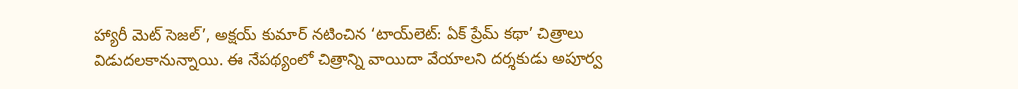హ్యారీ మెట్‌ సెజల్‌’, అక్షయ్‌ కుమార్‌ నటించిన ‘టాయ్‌లెట్‌: ఏక్‌ ప్రేమ్‌ కథా’ చిత్రాలు విడుదలకానున్నాయి. ఈ నేపథ్యంలో చిత్రాన్ని వాయిదా వేయాలని దర్శకుడు అపూర్వ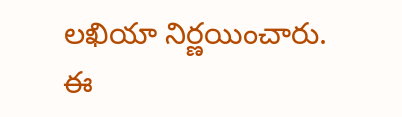లఖియా నిర్ణయించారు.
ఈ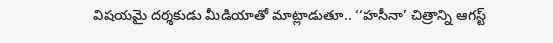విషయమై దర్శకుడు మీడియాతో మాట్లాడుతూ.. ‘‘హసీనా’ చిత్రాన్ని ఆగస్ట్‌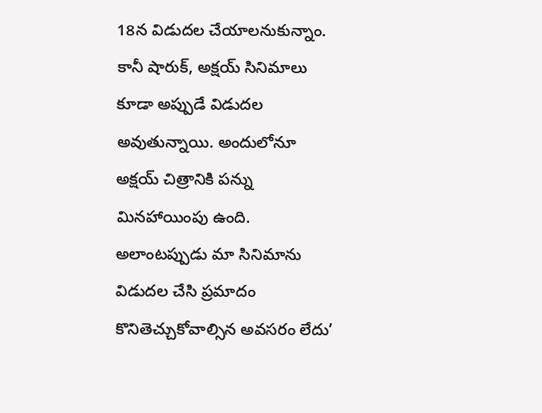18న విడుదల చేయాలనుకున్నాం. కానీ షారుక్‌, అక్షయ్‌ సినిమాలు కూడా అప్పుడే విడుదల అవుతున్నాయి. అందులోనూ అక్షయ్‌ చిత్రానికి పన్ను మినహాయింపు ఉంది. అలాంటప్పుడు మా సినిమాను విడుదల చేసి ప్రమాదం కొనితెచ్చుకోవాల్సిన అవసరం లేదు’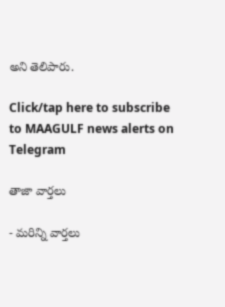అని తెలిపారు.

Click/tap here to subscribe to MAAGULF news alerts on Telegram

తాజా వార్తలు

- మరిన్ని వార్తలు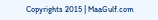Copyrights 2015 | MaaGulf.com